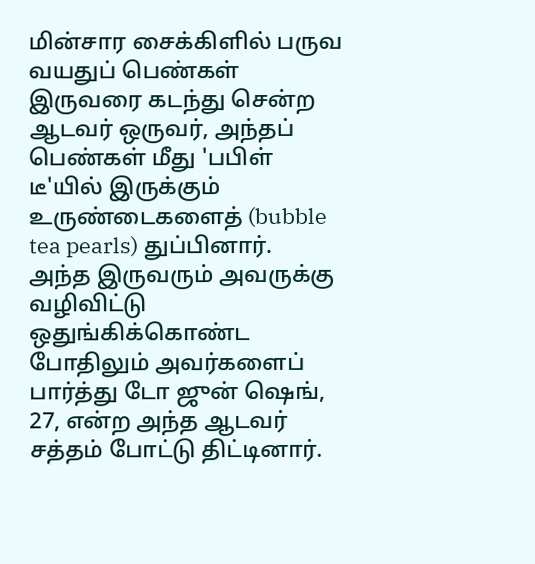மின்சார சைக்கிளில் பருவ வயதுப் பெண்கள் இருவரை கடந்து சென்ற ஆடவர் ஒருவர், அந்தப் பெண்கள் மீது 'பபிள் டீ'யில் இருக்கும் உருண்டைகளைத் (bubble tea pearls) துப்பினார்.
அந்த இருவரும் அவருக்கு வழிவிட்டு ஒதுங்கிக்கொண்ட போதிலும் அவர்களைப் பார்த்து டோ ஜுன் ஷெங், 27, என்ற அந்த ஆடவர் சத்தம் போட்டு திட்டினார்.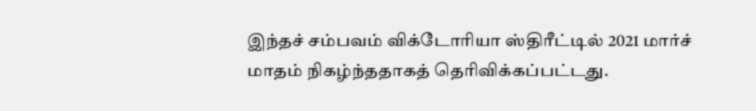இந்தச் சம்பவம் விக்டோரியா ஸ்திரீட்டில் 2021 மார்ச் மாதம் நிகழ்ந்ததாகத் தெரிவிக்கப்பட்டது.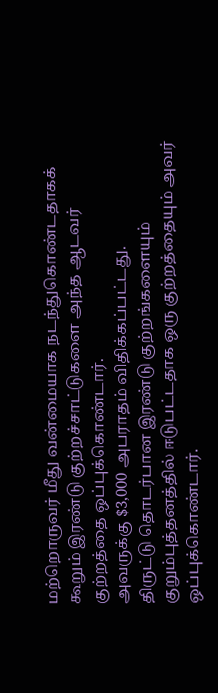மற்றொருவர் மீது வன்மையாக நடந்துகொண்டதாகக் கூறும் இரண்டு குற்றச்சாட்டுகளை அந்த ஆடவர் குற்றத்தை ஒப்புக்கொண்டார்.
அவருக்கு $3,000 அபராதம் விதிக்கப்பட்டது.
திருட்டு தொடர்பான இரண்டு குற்றங்களையும் குறும்புத்தனத்தில் ஈடுபட்டதாக ஒரு குற்றத்தையும் அவர் ஒப்புக்கொண்டார்.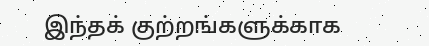இந்தக் குற்றங்களுக்காக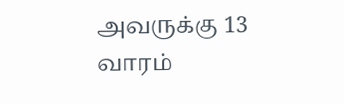அவருக்கு 13 வாரம்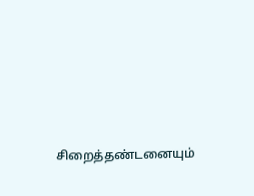சிறைத்தண்டனையும்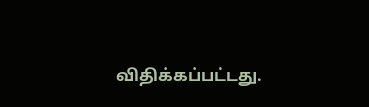விதிக்கப்பட்டது.